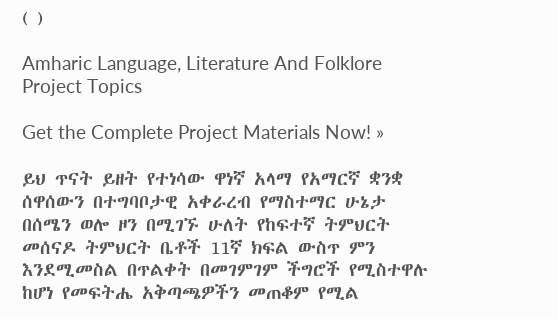( )

Amharic Language, Literature And Folklore Project Topics

Get the Complete Project Materials Now! »

ይህ ጥናት ይዘት የተነሳው ዋነኛ አላማ የአማርኛ ቋንቋ ሰዋሰውን በተግባቦታዊ አቀራረብ የማስተማር ሁኔታ በሰሜን ወሎ ዞን በሚገኙ ሁለት የከፍተኛ ትምህርት መሰናዶ ትምህርት ቤቶች 11ኛ ክፍል ውስጥ ምን እንደሚመስል በጥልቀት በመገምገም ችግሮች የሚስተዋሉ ከሆነ የመፍትሔ አቅጣጫዎችን መጠቆም የሚል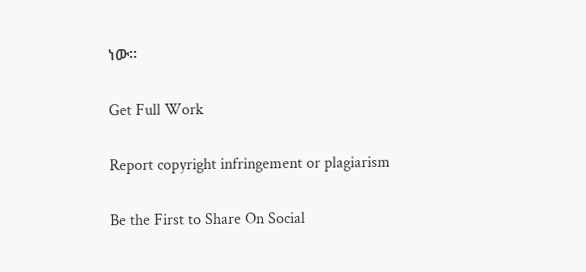ነው፡፡

Get Full Work

Report copyright infringement or plagiarism

Be the First to Share On Social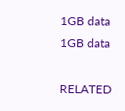1GB data
1GB data

RELATED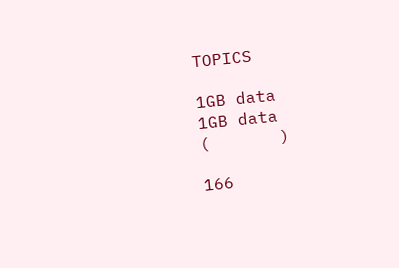TOPICS

1GB data
1GB data
(       )

166